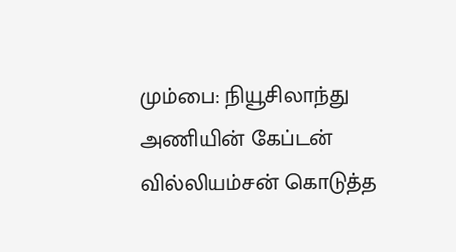மும்பை: நியூசிலாந்து அணியின் கேப்டன் வில்லியம்சன் கொடுத்த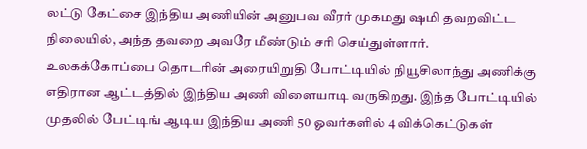லட்டு கேட்சை இந்திய அணியின் அனுபவ வீரர் முகமது ஷமி தவறவிட்ட நிலையில், அந்த தவறை அவரே மீண்டும் சரி செய்துள்ளார்.
உலகக்கோப்பை தொடரின் அரையிறுதி போட்டியில் நியூசிலாந்து அணிக்கு எதிரான ஆட்டத்தில் இந்திய அணி விளையாடி வருகிறது. இந்த போட்டியில் முதலில் பேட்டிங் ஆடிய இந்திய அணி 50 ஓவர்களில் 4 விக்கெட்டுகள்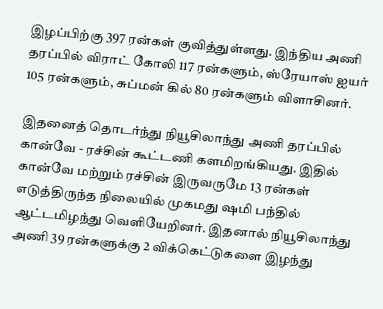இழப்பிற்கு 397 ரன்கள் குவித்துள்ளது. இந்திய அணி தரப்பில் விராட் கோலி 117 ரன்களும், ஸ்ரேயாஸ் ஐயர் 105 ரன்களும், சுப்மன் கில் 80 ரன்களும் விளாசினர்.

இதனைத் தொடர்ந்து நியூசிலாந்து அணி தரப்பில் கான்வே - ரச்சின் கூட்டணி களமிறங்கியது. இதில் கான்வே மற்றும் ரச்சின் இருவருமே 13 ரன்கள் எடுத்திருந்த நிலையில் முகமது ஷமி பந்தில் ஆட்டமிழந்து வெளியேறினர். இதனால் நியூசிலாந்து அணி 39 ரன்களுக்கு 2 விக்கெட்டுகளை இழந்து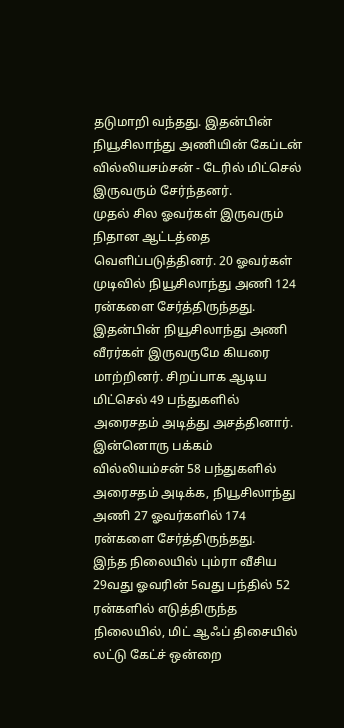தடுமாறி வந்தது. இதன்பின் நியூசிலாந்து அணியின் கேப்டன் வில்லியசம்சன் - டேரில் மிட்செல் இருவரும் சேர்ந்தனர்.
முதல் சில ஓவர்கள் இருவரும் நிதான ஆட்டத்தை வெளிப்படுத்தினர். 20 ஓவர்கள் முடிவில் நியூசிலாந்து அணி 124 ரன்களை சேர்த்திருந்தது. இதன்பின் நியூசிலாந்து அணி வீரர்கள் இருவருமே கியரை மாற்றினர். சிறப்பாக ஆடிய மிட்செல் 49 பந்துகளில் அரைசதம் அடித்து அசத்தினார். இன்னொரு பக்கம் வில்லியம்சன் 58 பந்துகளில் அரைசதம் அடிக்க, நியூசிலாந்து அணி 27 ஓவர்களில் 174 ரன்களை சேர்த்திருந்தது.
இந்த நிலையில் பும்ரா வீசிய 29வது ஓவரின் 5வது பந்தில் 52 ரன்களில் எடுத்திருந்த நிலையில், மிட் ஆஃப் திசையில் லட்டு கேட்ச் ஒன்றை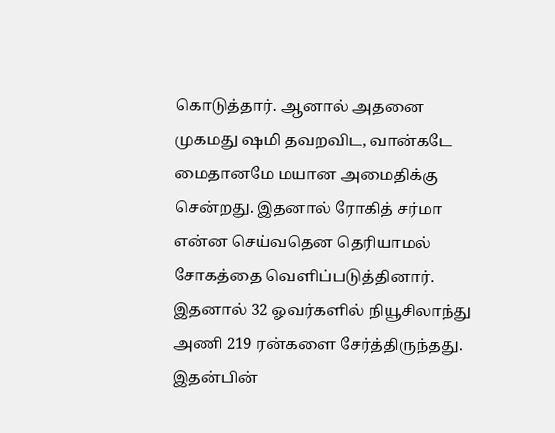கொடுத்தார். ஆனால் அதனை முகமது ஷமி தவறவிட, வான்கடே மைதானமே மயான அமைதிக்கு சென்றது. இதனால் ரோகித் சர்மா என்ன செய்வதென தெரியாமல் சோகத்தை வெளிப்படுத்தினார். இதனால் 32 ஓவர்களில் நியூசிலாந்து அணி 219 ரன்களை சேர்த்திருந்தது.
இதன்பின்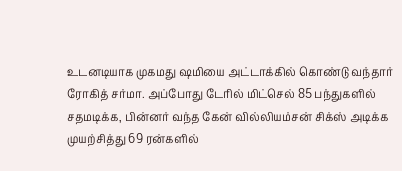உடனடியாக முகமது ஷமியை அட்டாக்கில் கொண்டு வந்தார் ரோகித் சர்மா. அப்போது டேரில் மிட்செல் 85 பந்துகளில் சதமடிக்க, பின்னர் வந்த கேன் வில்லியம்சன் சிக்ஸ் அடிக்க முயற்சித்து 69 ரன்களில்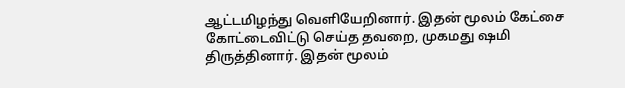ஆட்டமிழந்து வெளியேறினார். இதன் மூலம் கேட்சை கோட்டைவிட்டு செய்த தவறை, முகமது ஷமி திருத்தினார். இதன் மூலம்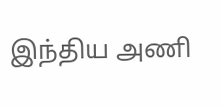இந்திய அணி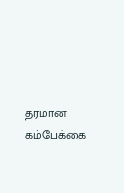தரமான கம்பேக்கை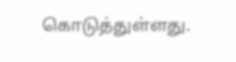கொடுத்துள்ளது.